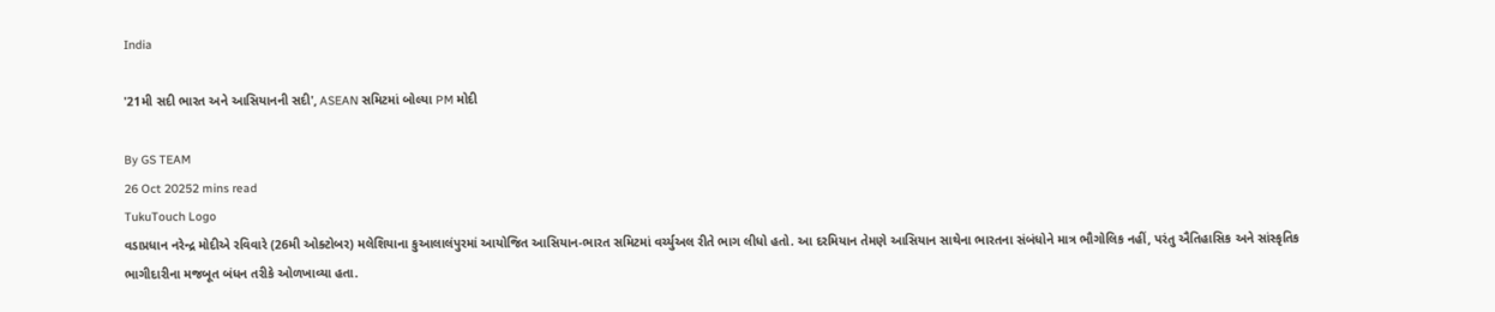India

'21મી સદી ભારત અને આસિયાનની સદી', ASEAN સમિટમાં બોલ્યા PM મોદી

By GS TEAM
26 Oct 20252 mins read
TukuTouch Logo
વડાપ્રધાન નરેન્દ્ર મોદીએ રવિવારે (26મી ઓક્ટોબર) મલેશિયાના કુઆલાલંપુરમાં આયોજિત આસિયાન-ભારત સમિટમાં વર્ચ્યુઅલ રીતે ભાગ લીધો હતો. આ દરમિયાન તેમણે આસિયાન સાથેના ભારતના સંબંધોને માત્ર ભૌગોલિક નહીં, પરંતુ ઐતિહાસિક અને સાંસ્કૃતિક ભાગીદારીના મજબૂત બંધન તરીકે ઓળખાવ્યા હતા.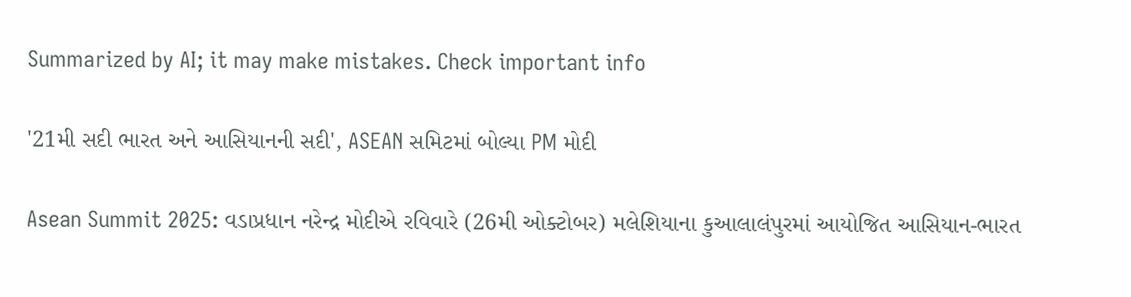Summarized by AI; it may make mistakes. Check important info

'21મી સદી ભારત અને આસિયાનની સદી', ASEAN સમિટમાં બોલ્યા PM મોદી

Asean Summit 2025: વડાપ્રધાન નરેન્દ્ર મોદીએ રવિવારે (26મી ઓક્ટોબર) મલેશિયાના કુઆલાલંપુરમાં આયોજિત આસિયાન-ભારત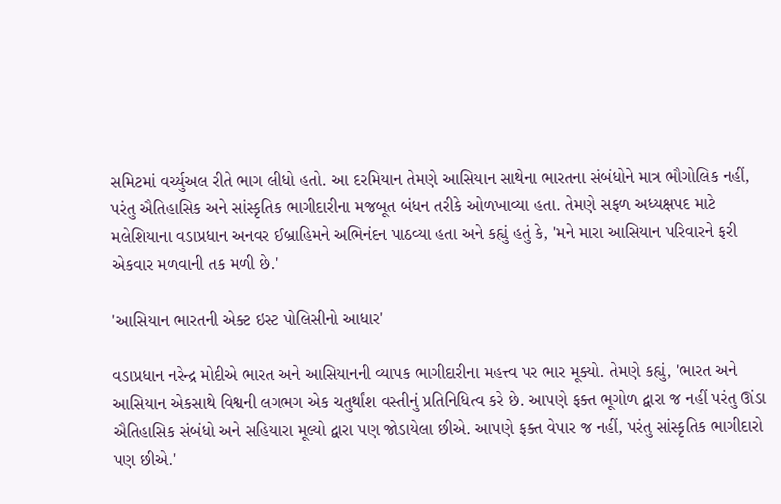સમિટમાં વર્ચ્યુઅલ રીતે ભાગ લીધો હતો. આ દરમિયાન તેમણે આસિયાન સાથેના ભારતના સંબંધોને માત્ર ભૌગોલિક નહીં, પરંતુ ઐતિહાસિક અને સાંસ્કૃતિક ભાગીદારીના મજબૂત બંધન તરીકે ઓળખાવ્યા હતા. તેમણે સફળ અધ્યક્ષપદ માટે મલેશિયાના વડાપ્રધાન અનવર ઈબ્રાહિમને અભિનંદન પાઠવ્યા હતા અને કહ્યું હતું કે, 'મને મારા આસિયાન પરિવારને ફરી એકવાર મળવાની તક મળી છે.'

'આસિયાન ભારતની એક્ટ ઇસ્ટ પોલિસીનો આધાર'

વડાપ્રધાન નરેન્દ્ર મોદીએ ભારત અને આસિયાનની વ્યાપક ભાગીદારીના મહત્ત્વ પર ભાર મૂક્યો. તેમણે કહ્યું, 'ભારત અને આસિયાન એકસાથે વિશ્વની લગભગ એક ચતુર્થાંશ વસ્તીનું પ્રતિનિધિત્વ કરે છે. આપણે ફક્ત ભૂગોળ દ્વારા જ નહીં પરંતુ ઊંડા ઐતિહાસિક સંબંધો અને સહિયારા મૂલ્યો દ્વારા પણ જોડાયેલા છીએ. આપણે ફક્ત વેપાર જ નહીં, પરંતુ સાંસ્કૃતિક ભાગીદારો પણ છીએ.'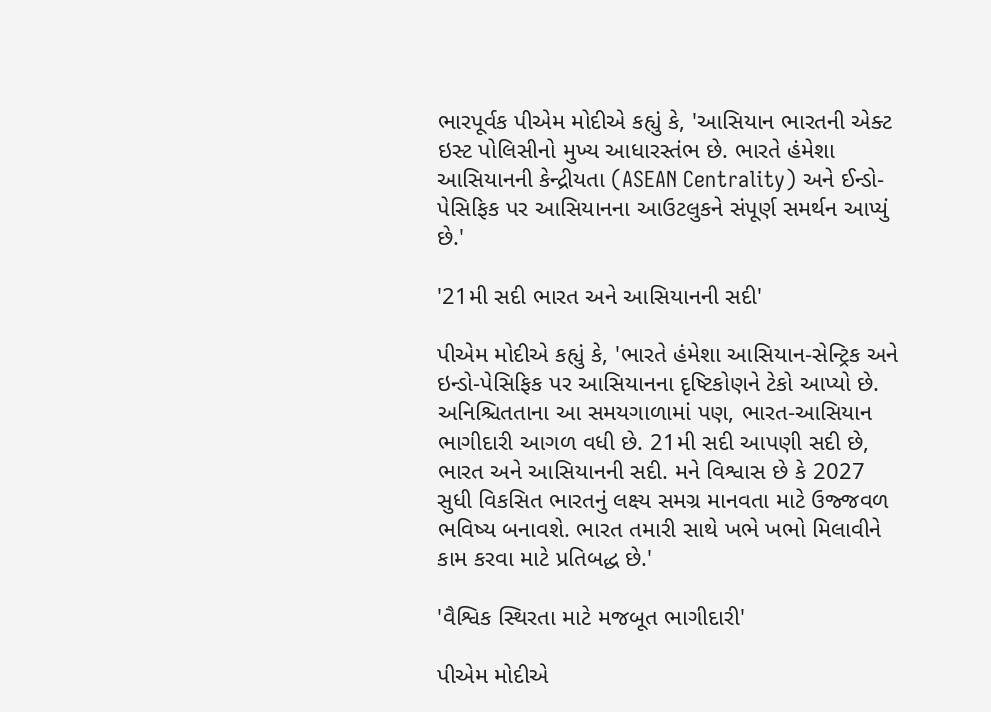ભારપૂર્વક પીએમ મોદીએ કહ્યું કે, 'આસિયાન ભારતની એક્ટ ઇસ્ટ પોલિસીનો મુખ્ય આધારસ્તંભ છે. ભારતે હંમેશા આસિયાનની કેન્દ્રીયતા (ASEAN Centrality) અને ઈન્ડો-પેસિફિક પર આસિયાનના આઉટલુકને સંપૂર્ણ સમર્થન આપ્યું છે.'

'21મી સદી ભારત અને આસિયાનની સદી'

પીએમ મોદીએ કહ્યું કે, 'ભારતે હંમેશા આસિયાન-સેન્ટ્રિક અને ઇન્ડો-પેસિફિક પર આસિયાનના દૃષ્ટિકોણને ટેકો આપ્યો છે. અનિશ્ચિતતાના આ સમયગાળામાં પણ, ભારત-આસિયાન ભાગીદારી આગળ વધી છે. 21મી સદી આપણી સદી છે, ભારત અને આસિયાનની સદી. મને વિશ્વાસ છે કે 2027 સુધી વિકસિત ભારતનું લક્ષ્ય સમગ્ર માનવતા માટે ઉજ્જવળ ભવિષ્ય બનાવશે. ભારત તમારી સાથે ખભે ખભો મિલાવીને કામ કરવા માટે પ્રતિબદ્ધ છે.'

'વૈશ્વિક સ્થિરતા માટે મજબૂત ભાગીદારી'

પીએમ મોદીએ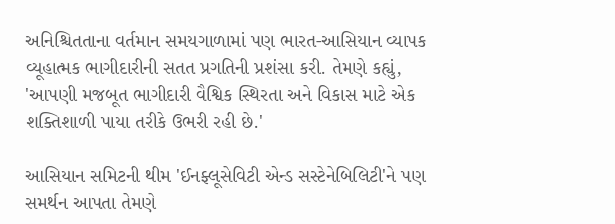અનિશ્ચિતતાના વર્તમાન સમયગાળામાં પણ ભારત-આસિયાન વ્યાપક વ્યૂહાત્મક ભાગીદારીની સતત પ્રગતિની પ્રશંસા કરી. તેમણે કહ્યું, 'આપણી મજબૂત ભાગીદારી વૈશ્વિક સ્થિરતા અને વિકાસ માટે એક શક્તિશાળી પાયા તરીકે ઉભરી રહી છે.'

આસિયાન સમિટની થીમ 'ઈનફ્લૂસેવિટી એન્ડ સસ્ટેનેબિલિટી'ને પણ સમર્થન આપતા તેમણે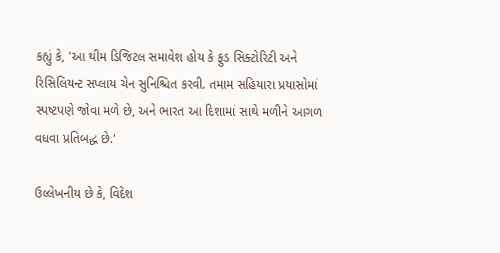કહ્યું કે, 'આ થીમ ડિજિટલ સમાવેશ હોય કે ફુડ સિક્ટોરિટી અને રિસિલિયન્ટ સપ્લાય ચેન સુનિશ્ચિત કરવી. તમામ સહિયારા પ્રયાસોમાં સ્પષ્ટપણે જોવા મળે છે, અને ભારત આ દિશામાં સાથે મળીને આગળ વધવા પ્રતિબદ્ધ છે.'

ઉલ્લેખનીય છે કે, વિદેશ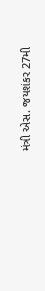મંત્રી એસ. જયશંકર 27મી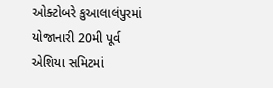ઓક્ટોબરે કુઆલાલંપુરમાં યોજાનારી 20મી પૂર્વ એશિયા સમિટમાં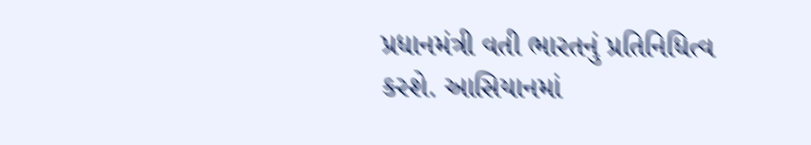પ્રધાનમંત્રી વતી ભારતનું પ્રતિનિધિત્વ કરશે. આસિયાનમાં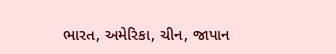ભારત, અમેરિકા, ચીન, જાપાન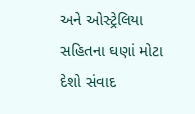અને ઓસ્ટ્રેલિયા સહિતના ઘણાં મોટા દેશો સંવાદ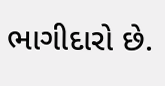ભાગીદારો છે.